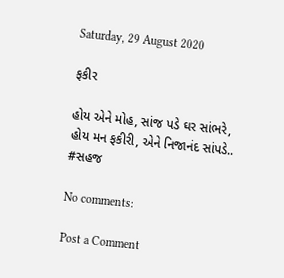Saturday, 29 August 2020

ફકીર

હોય એને મોહ, સાંજ પડે ઘર સાંભરે,
હોય મન ફકીરી, એને નિજાનંદ સાંપડે..
#સહજ

No comments:

Post a Comment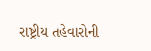રાષ્ટ્રીય તહેવારોની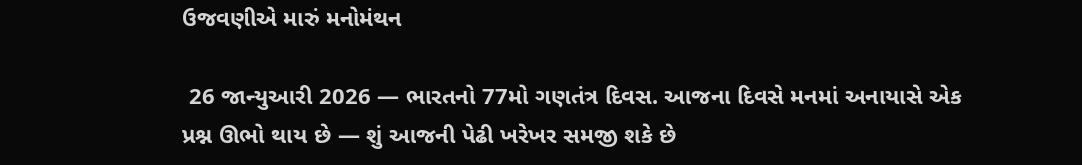ઉજવણીએ મારું મનોમંથન

 26 જાન્યુઆરી 2026 — ભારતનો 77મો ગણતંત્ર દિવસ. આજના દિવસે મનમાં અનાયાસે એક પ્રશ્ન ઊભો થાય છે — શું આજની પેઢી ખરેખર સમજી શકે છે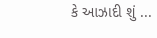કે આઝાદી શું ...